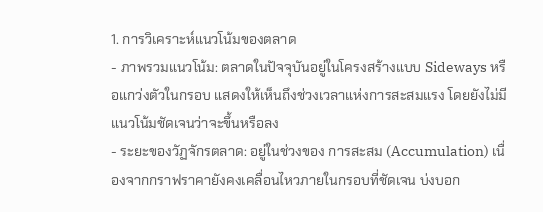1. การวิเคราะห์แนวโน้มของตลาด
- ภาพรวมแนวโน้ม: ตลาดในปัจจุบันอยู่ในโครงสร้างแบบ Sideways หรือแกว่งตัวในกรอบ แสดงให้เห็นถึงช่วงเวลาแห่งการสะสมแรง โดยยังไม่มีแนวโน้มชัดเจนว่าจะขึ้นหรือลง
- ระยะของวัฏจักรตลาด: อยู่ในช่วงของ การสะสม (Accumulation) เนื่องจากกราฟราคายังคงเคลื่อนไหวภายในกรอบที่ชัดเจน บ่งบอก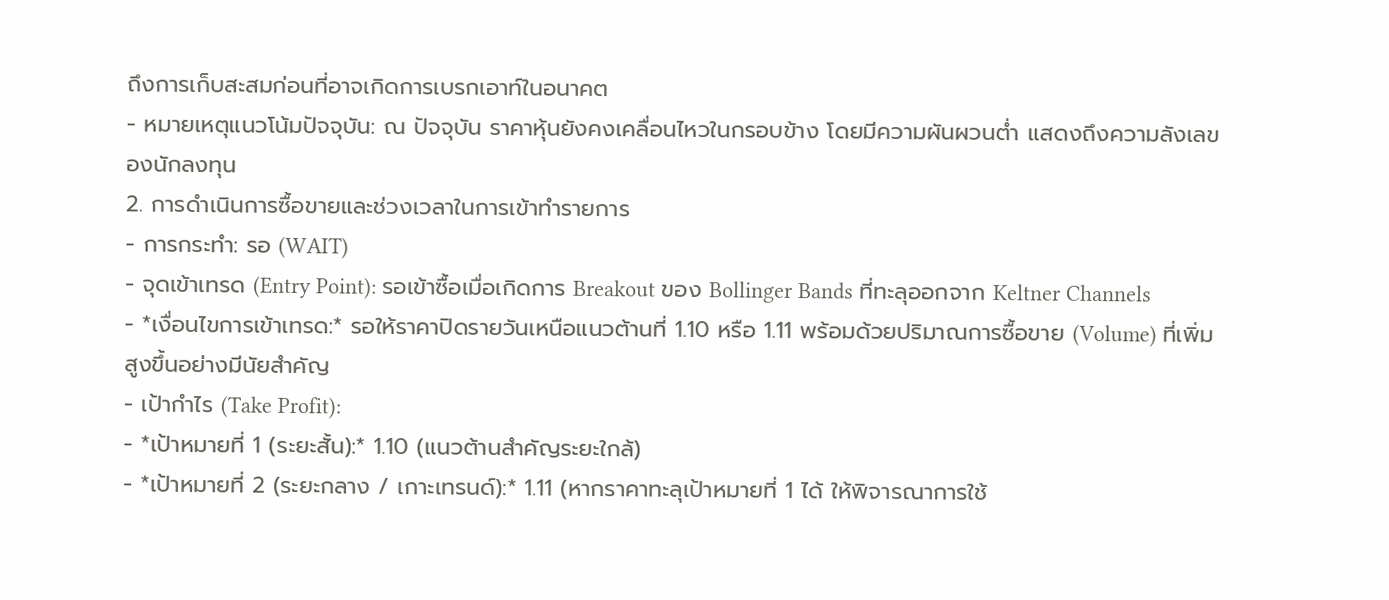ถึงการเก็บสะสมก่อนที่อาจเกิดการเบรกเอาท์ในอนาคต
- หมายเหตุแนวโน้มปัจจุบัน: ณ ปัจจุบัน ราคาหุ้นยังคงเคลื่อนไหวในกรอบข้าง โดยมีความผันผวนต่ำ แสดงถึงความลังเลของนักลงทุน
2. การดำเนินการซื้อขายและช่วงเวลาในการเข้าทำรายการ
- การกระทำ: รอ (WAIT)
- จุดเข้าเทรด (Entry Point): รอเข้าซื้อเมื่อเกิดการ Breakout ของ Bollinger Bands ที่ทะลุออกจาก Keltner Channels
- *เงื่อนไขการเข้าเทรด:* รอให้ราคาปิดรายวันเหนือแนวต้านที่ 1.10 หรือ 1.11 พร้อมด้วยปริมาณการซื้อขาย (Volume) ที่เพิ่มสูงขึ้นอย่างมีนัยสำคัญ
- เป้ากำไร (Take Profit):
- *เป้าหมายที่ 1 (ระยะสั้น):* 1.10 (แนวต้านสำคัญระยะใกล้)
- *เป้าหมายที่ 2 (ระยะกลาง / เกาะเทรนด์):* 1.11 (หากราคาทะลุเป้าหมายที่ 1 ได้ ให้พิจารณาการใช้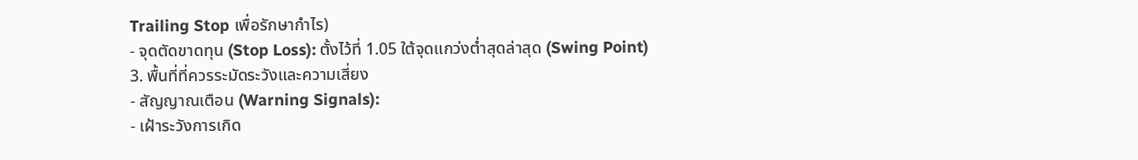Trailing Stop เพื่อรักษากำไร)
- จุดตัดขาดทุน (Stop Loss): ตั้งไว้ที่ 1.05 ใต้จุดแกว่งต่ำสุดล่าสุด (Swing Point)
3. พื้นที่ที่ควรระมัดระวังและความเสี่ยง
- สัญญาณเตือน (Warning Signals):
- เฝ้าระวังการเกิด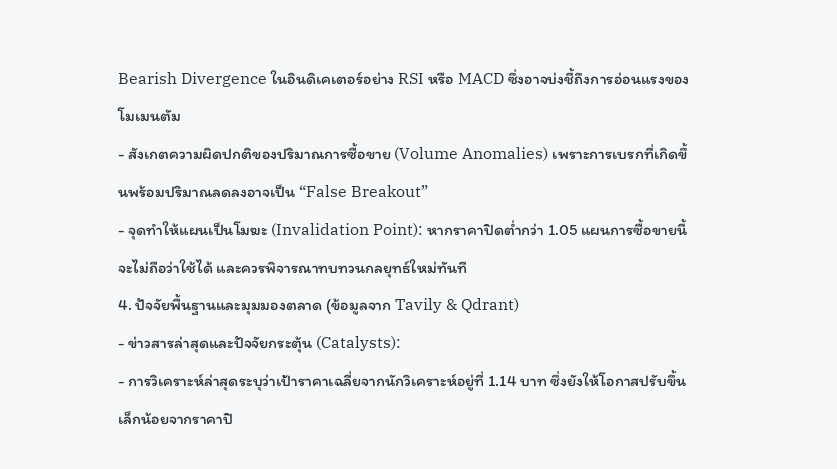Bearish Divergence ในอินดิเคเตอร์อย่าง RSI หรือ MACD ซึ่งอาจบ่งชี้ถึงการอ่อนแรงของโมเมนตัม
- สังเกตความผิดปกติของปริมาณการซื้อขาย (Volume Anomalies) เพราะการเบรกที่เกิดขึ้นพร้อมปริมาณลดลงอาจเป็น “False Breakout”
- จุดทำให้แผนเป็นโมฆะ (Invalidation Point): หากราคาปิดต่ำกว่า 1.05 แผนการซื้อขายนี้จะไม่ถือว่าใช้ได้ และควรพิจารณาทบทวนกลยุทธ์ใหม่ทันที
4. ปัจจัยพื้นฐานและมุมมองตลาด (ข้อมูลจาก Tavily & Qdrant)
- ข่าวสารล่าสุดและปัจจัยกระตุ้น (Catalysts):
- การวิเคราะห์ล่าสุดระบุว่าเป้าราคาเฉลี่ยจากนักวิเคราะห์อยู่ที่ 1.14 บาท ซึ่งยังให้โอกาสปรับขึ้นเล็กน้อยจากราคาปิ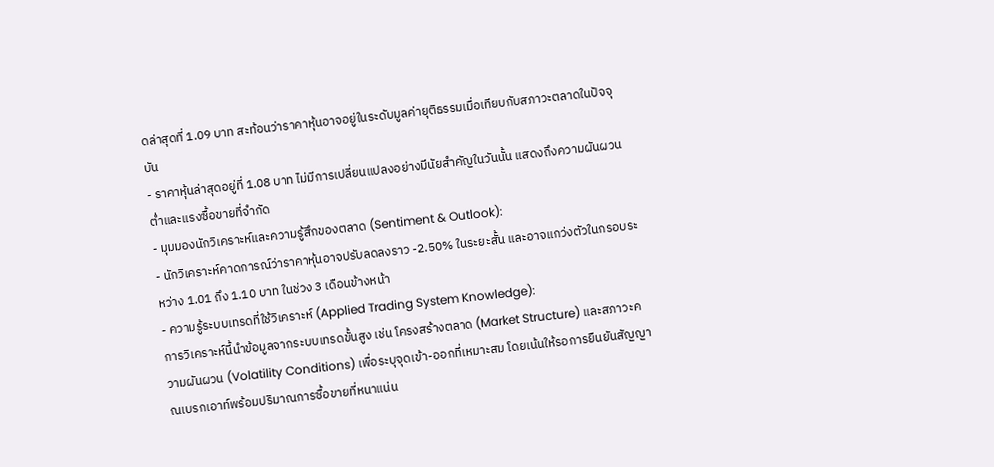ดล่าสุดที่ 1.09 บาท สะท้อนว่าราคาหุ้นอาจอยู่ในระดับมูลค่ายุติธรรมเมื่อเทียบกับสภาวะตลาดในปัจจุบัน
- ราคาหุ้นล่าสุดอยู่ที่ 1.08 บาท ไม่มีการเปลี่ยนแปลงอย่างมีนัยสำคัญในวันนั้น แสดงถึงความผันผวนต่ำและแรงซื้อขายที่จำกัด
- มุมมองนักวิเคราะห์และความรู้สึกของตลาด (Sentiment & Outlook):
- นักวิเคราะห์คาดการณ์ว่าราคาหุ้นอาจปรับลดลงราว -2.50% ในระยะสั้น และอาจแกว่งตัวในกรอบระหว่าง 1.01 ถึง 1.10 บาท ในช่วง 3 เดือนข้างหน้า
- ความรู้ระบบเทรดที่ใช้วิเคราะห์ (Applied Trading System Knowledge):
การวิเคราะห์นี้นำข้อมูลจากระบบเทรดขั้นสูง เช่น โครงสร้างตลาด (Market Structure) และสภาวะความผันผวน (Volatility Conditions) เพื่อระบุจุดเข้า-ออกที่เหมาะสม โดยเน้นให้รอการยืนยันสัญญาณเบรกเอาท์พร้อมปริมาณการซื้อขายที่หนาแน่น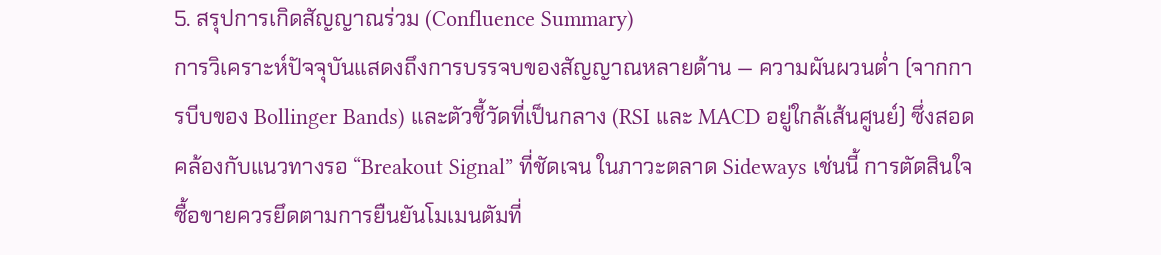5. สรุปการเกิดสัญญาณร่วม (Confluence Summary)
การวิเคราะห์ปัจจุบันแสดงถึงการบรรจบของสัญญาณหลายด้าน — ความผันผวนต่ำ (จากการบีบของ Bollinger Bands) และตัวชี้วัดที่เป็นกลาง (RSI และ MACD อยู่ใกล้เส้นศูนย์) ซึ่งสอดคล้องกับแนวทางรอ “Breakout Signal” ที่ชัดเจน ในภาวะตลาด Sideways เช่นนี้ การตัดสินใจซื้อขายควรยึดตามการยืนยันโมเมนตัมที่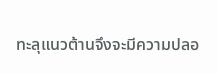ทะลุแนวต้านจึงจะมีความปลอ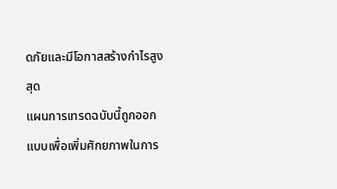ดภัยและมีโอกาสสร้างกำไรสูงสุด
แผนการเทรดฉบับนี้ถูกออกแบบเพื่อเพิ่มศักยภาพในการ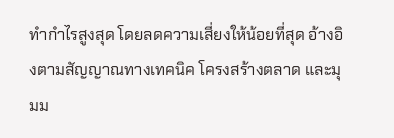ทำกำไรสูงสุด โดยลดความเสี่ยงให้น้อยที่สุด อ้างอิงตามสัญญาณทางเทคนิค โครงสร้างตลาด และมุมม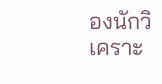องนักวิเคราะ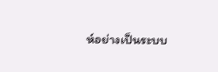ห์อย่างเป็นระบบ